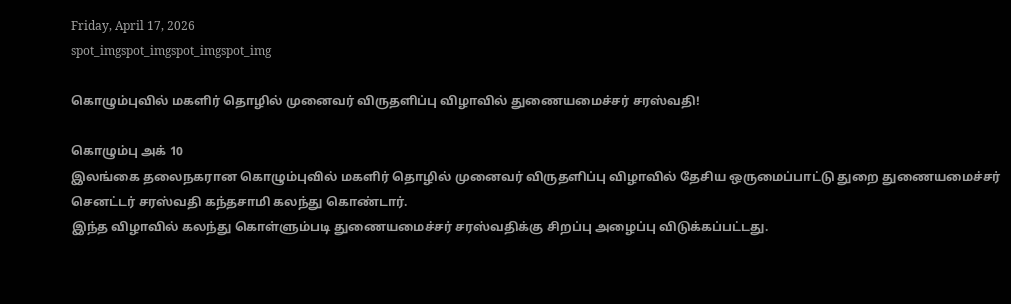Friday, April 17, 2026
spot_imgspot_imgspot_imgspot_img

கொழும்புவில் மகளிர் தொழில் முனைவர் விருதளிப்பு விழாவில் துணையமைச்சர் சரஸ்வதி!

கொழும்பு அக் 10
இலங்கை தலைநகரான கொழும்புவில் மகளிர் தொழில் முனைவர் விருதளிப்பு விழாவில் தேசிய ஒருமைப்பாட்டு துறை துணையமைச்சர் செனட்டர் சரஸ்வதி கந்தசாமி கலந்து கொண்டார்.
இந்த விழாவில் கலந்து கொள்ளும்படி துணையமைச்சர் சரஸ்வதிக்கு சிறப்பு அழைப்பு விடுக்கப்பட்டது.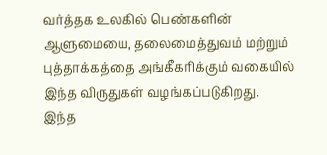வர்த்தக உலகில் பெண்களின் ஆளுமையை, தலைமைத்துவம் மற்றும் புத்தாக்கத்தை அங்கீகரிக்கும் வகையில் இந்த விருதுகள் வழங்கப்படுகிறது.
இந்த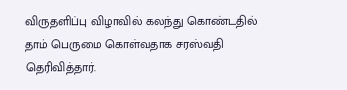விருதளிப்பு விழாவில் கலந்து கொண்டதில் தாம் பெருமை கொள்வதாக சரஸ்வதி தெரிவித்தார்.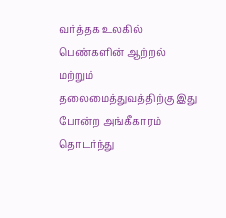வர்த்தக உலகில் பெண்களின் ஆற்றல் மற்றும் தலைமைத்துவத்திற்கு இது போன்ற அங்கீகாரம் தொடர்ந்து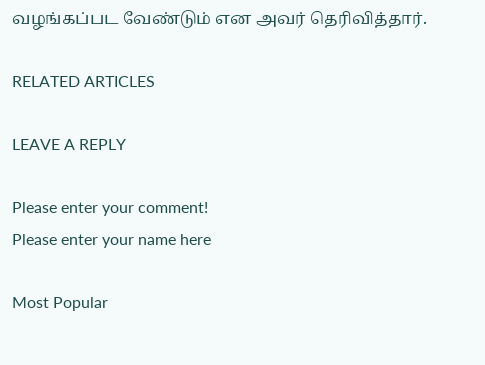வழங்கப்பட வேண்டும் என அவர் தெரிவித்தார்.

RELATED ARTICLES

LEAVE A REPLY

Please enter your comment!
Please enter your name here

Most Popular